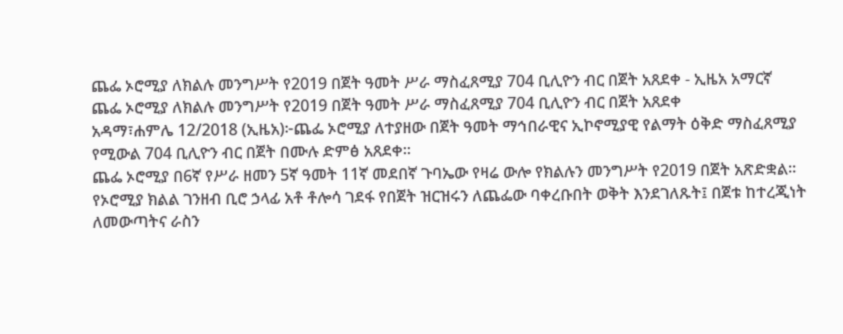ጨፌ ኦሮሚያ ለክልሉ መንግሥት የ2019 በጀት ዓመት ሥራ ማስፈጸሚያ 704 ቢሊዮን ብር በጀት አጸደቀ - ኢዜአ አማርኛ
ጨፌ ኦሮሚያ ለክልሉ መንግሥት የ2019 በጀት ዓመት ሥራ ማስፈጸሚያ 704 ቢሊዮን ብር በጀት አጸደቀ
አዳማ፣ሐምሌ 12/2018 (ኢዜአ)፦ጨፌ ኦሮሚያ ለተያዘው በጀት ዓመት ማኅበራዊና ኢኮኖሚያዊ የልማት ዕቅድ ማስፈጸሚያ የሚውል 704 ቢሊዮን ብር በጀት በሙሉ ድምፅ አጸደቀ።
ጨፌ ኦሮሚያ በ6ኛ የሥራ ዘመን 5ኛ ዓመት 11ኛ መደበኛ ጉባኤው የዛሬ ውሎ የክልሉን መንግሥት የ2019 በጀት አጽድቋል።
የኦሮሚያ ክልል ገንዘብ ቢሮ ኃላፊ አቶ ቶሎሳ ገደፋ የበጀት ዝርዝሩን ለጨፌው ባቀረቡበት ወቅት እንደገለጹት፤ በጀቱ ከተረጂነት ለመውጣትና ራስን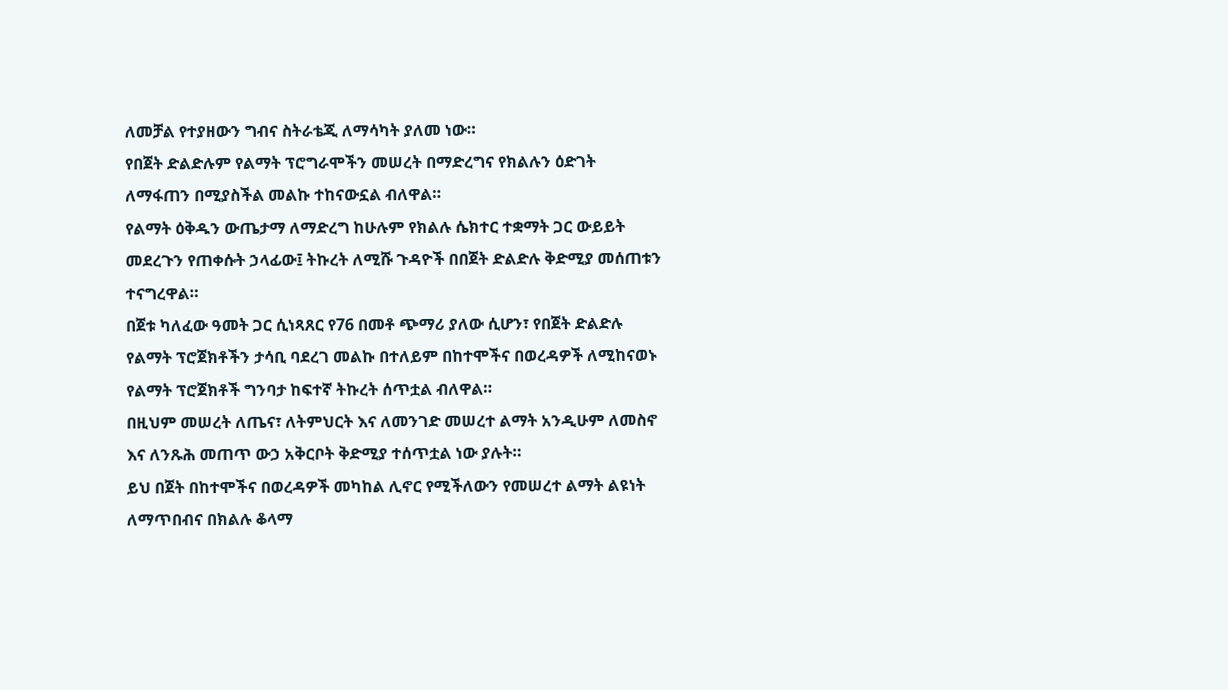ለመቻል የተያዘውን ግብና ስትራቴጂ ለማሳካት ያለመ ነው።
የበጀት ድልድሉም የልማት ፕሮግራሞችን መሠረት በማድረግና የክልሉን ዕድገት ለማፋጠን በሚያስችል መልኩ ተከናውኗል ብለዋል።
የልማት ዕቅዱን ውጤታማ ለማድረግ ከሁሉም የክልሉ ሴክተር ተቋማት ጋር ውይይት መደረጉን የጠቀሱት ኃላፊው፤ ትኩረት ለሚሹ ጉዳዮች በበጀት ድልድሉ ቅድሚያ መሰጠቱን ተናግረዋል።
በጀቱ ካለፈው ዓመት ጋር ሲነጻጸር የ76 በመቶ ጭማሪ ያለው ሲሆን፣ የበጀት ድልድሉ የልማት ፕሮጀክቶችን ታሳቢ ባደረገ መልኩ በተለይም በከተሞችና በወረዳዎች ለሚከናወኑ የልማት ፕሮጀክቶች ግንባታ ከፍተኛ ትኩረት ሰጥቷል ብለዋል።
በዚህም መሠረት ለጤና፣ ለትምህርት እና ለመንገድ መሠረተ ልማት አንዲሁም ለመስኖ እና ለንጹሕ መጠጥ ውኃ አቅርቦት ቅድሚያ ተሰጥቷል ነው ያሉት።
ይህ በጀት በከተሞችና በወረዳዎች መካከል ሊኖር የሚችለውን የመሠረተ ልማት ልዩነት ለማጥበብና በክልሉ ቆላማ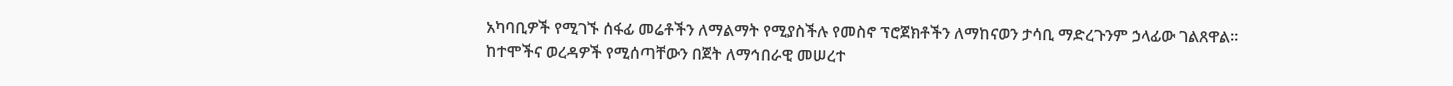አካባቢዎች የሚገኙ ሰፋፊ መሬቶችን ለማልማት የሚያስችሉ የመስኖ ፕሮጀክቶችን ለማከናወን ታሳቢ ማድረጉንም ኃላፊው ገልጸዋል።
ከተሞችና ወረዳዎች የሚሰጣቸውን በጀት ለማኅበራዊ መሠረተ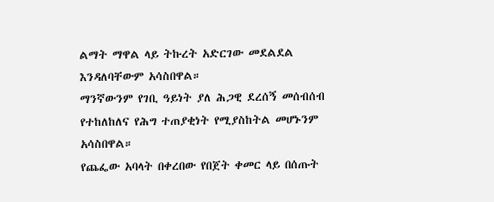ልማት ማዋል ላይ ትኩረት አድርገው መደልደል እንዳለባቸውም አሳስበዋል።
ማንኛውንም የገቢ ዓይነት ያለ ሕጋዊ ደረሰኝ መሰብሰብ የተከለከለና የሕግ ተጠያቂነት የሚያስከትል መሆኑንም አሳስበዋል።
የጨፌው አባላት በቀረበው የበጀት ቀመር ላይ በሰጡት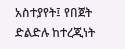አስተያየት፤ የበጀት ድልድሉ ከተረጂነት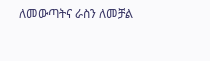ለመውጣትና ራስን ለመቻል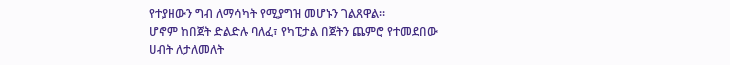የተያዘውን ግብ ለማሳካት የሚያግዝ መሆኑን ገልጸዋል።
ሆኖም ከበጀት ድልድሉ ባለፈ፣ የካፒታል በጀትን ጨምሮ የተመደበው ሀብት ለታለመለት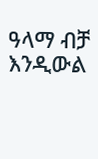ዓላማ ብቻ እንዲውል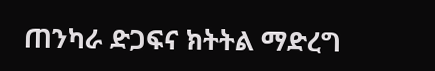ጠንካራ ድጋፍና ክትትል ማድረግ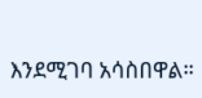እንደሚገባ አሳስበዋል።